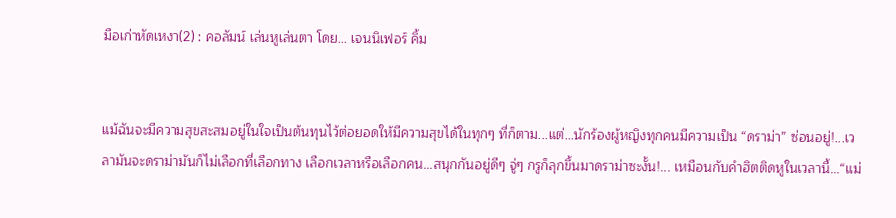มือเก่าหัดเหงา(2) : คอลัมน์ เล่นหูเล่นตา โดย... เจนนิเฟอร์ คิ้ม


แม้ฉันจะมีความสุขสะสมอยู่ในใจเป็นต้นทุนไว้ต่อยอดให้มีความสุขได้ในทุกๆ ที่ก็ตาม...แต่...นักร้องผู้หญิงทุกคนมีความเป็น “ดราม่า” ซ่อนอยู่!...เวลามันจะดราม่ามันก็ไม่เลือกที่เลือกทาง เลือกเวลาหรือเลือกคน...สนุกกันอยู่ดีๆ จู่ๆ กรูก็ลุกขึ้นมาดราม่าซะงั้น!... เหมือนกับคำฮิตติดหูในเวลานี้...“แม่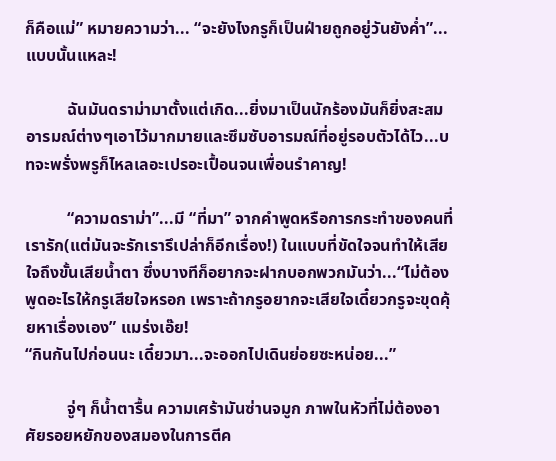ก็คือแม่” หมายความว่า... “จะยังไงกรูก็เป็นฝ่ายถูกอยู่วันยังค่ำ”...แบบนั้นแหละ!

          ฉันมันดราม่ามาตั้งแต่เกิด...ยิ่งมาเป็นนักร้องมันก็ยิ่งสะสมอารมณ์ต่างๆเอาไว้มากมายและซึมซับอารมณ์ที่อยู่รอบตัวได้ไว...บทจะพรั่งพรูก็ไหลเลอะเปรอะเปื้อนจนเพื่อนรำคาญ!

          “ความดราม่า”...มี “ที่มา” จากคำพูดหรือการกระทำของคนที่เรารัก(แต่มันจะรักเรารึเปล่าก็อีกเรื่อง!) ในแบบที่ขัดใจจนทำให้เสียใจถึงขั้นเสียน้ำตา ซึ่งบางทีก็อยากจะฝากบอกพวกมันว่า...“ไม่ต้องพูดอะไรให้กรูเสียใจหรอก เพราะถ้ากรูอยากจะเสียใจเดี๋ยวกรูจะขุดคุ้ยหาเรื่องเอง” แมร่งเอ๊ย!
“กินกันไปก่อนนะ เดี๋ยวมา...จะออกไปเดินย่อยซะหน่อย...”

          จู่ๆ ก็น้ำตารื้น ความเศร้ามันซ่านจมูก ภาพในหัวที่ไม่ต้องอาศัยรอยหยักของสมองในการตีค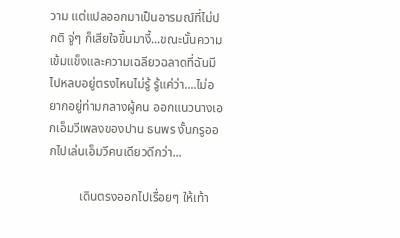วาม แต่แปลออกมาเป็นอารมณ์ที่ไม่ปกติ จู่ๆ ก็เสียใจขึ้นมางี้...ขณะนั้นความเข้มแข็งและความเฉลียวฉลาดที่ฉันมีไปหลบอยู่ตรงไหนไม่รู้ รู้แค่ว่า....ไม่อยากอยู่ท่ามกลางผู้คน ออกแนวนางเอกเอ็มวีเพลงของปาน ธนพร งั้นกรูออกไปเล่นเอ็มวีคนเดียวดีกว่า...

          เดินตรงออกไปเรื่อยๆ ให้เท้า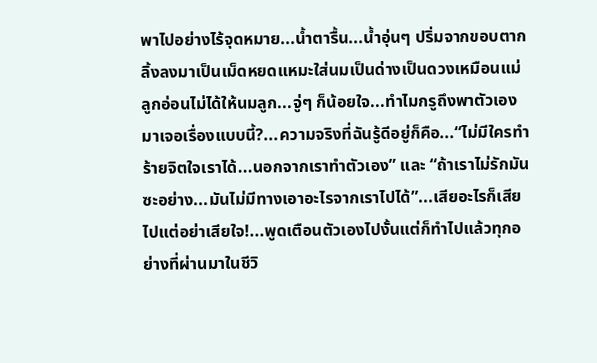พาไปอย่างไร้จุดหมาย...น้ำตารื้น...น้ำอุ่นๆ ปริ่มจากขอบตากลิ้งลงมาเป็นเม็ดหยดแหมะใส่นมเป็นด่างเป็นดวงเหมือนแม่ลูกอ่อนไม่ได้ให้นมลูก...จู่ๆ ก็น้อยใจ...ทำไมกรูถึงพาตัวเองมาเจอเรื่องแบบนี้?...ความจริงที่ฉันรู้ดีอยู่ก็คือ...“ไม่มีใครทำร้ายจิตใจเราได้...นอกจากเราทำตัวเอง” และ “ถ้าเราไม่รักมันซะอย่าง...มันไม่มีทางเอาอะไรจากเราไปได้”...เสียอะไรก็เสียไปแต่อย่าเสียใจ!...พูดเตือนตัวเองไปงั้นแต่ก็ทำไปแล้วทุกอย่างที่ผ่านมาในชีวิ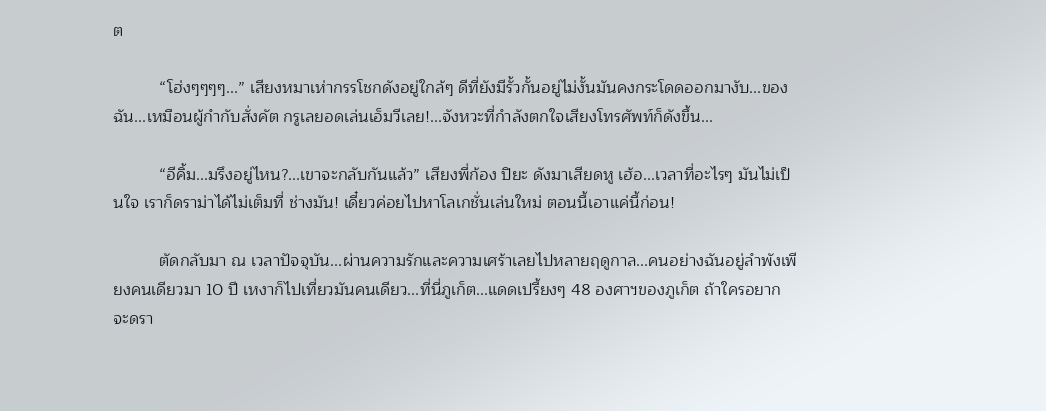ต

          “โฮ่งๆๆๆๆ...” เสียงหมาเห่ากรรโชกดังอยู่ใกล้ๆ ดีที่ยังมีรั้วกั้นอยู่ไม่งั้นมันคงกระโดดออกมางับ...ของฉัน...เหมือนผู้กำกับสั่งคัต กรูเลยอดเล่นเอ็มวีเลย!...จังหวะที่กำลังตกใจเสียงโทรศัพท์ก็ดังขึ้น...

          “อีคิ้ม...มรึงอยู่ไหน?...เขาจะกลับกันแล้ว” เสียงพี่ก้อง ปิยะ ดังมาเสียดหู เฮ้อ...เวลาที่อะไรๆ มันไม่เป็นใจ เราก็ดราม่าได้ไม่เต็มที่ ช่างมัน! เดี๋ยวค่อยไปหาโลเกชั่นเล่นใหม่ ตอนนี้เอาแค่นี้ก่อน!

          ตัดกลับมา ณ เวลาปัจจุบัน...ผ่านความรักและความเศร้าเลยไปหลายฤดูกาล...คนอย่างฉันอยู่ลำพังเพียงคนเดียวมา 10 ปี เหงาก็ไปเที่ยวมันคนเดียว...ที่นี่ภูเก็ต...แดดเปรี้ยงๆ 48 องศาฯของภูเก็ต ถ้าใครอยากจะดรา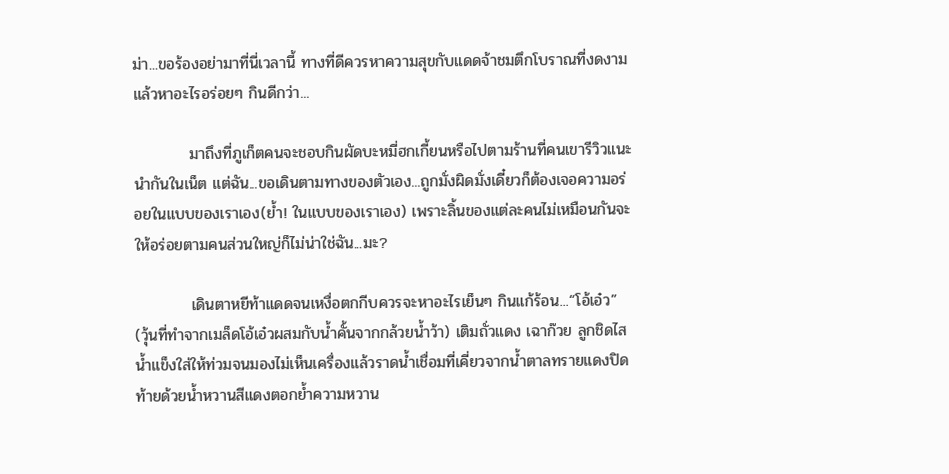ม่า...ขอร้องอย่ามาที่นี่เวลานี้ ทางที่ดีควรหาความสุขกับแดดจ้าชมตึกโบราณที่งดงามแล้วหาอะไรอร่อยๆ กินดีกว่า...

          มาถึงที่ภูเก็ตคนจะชอบกินผัดบะหมี่ฮกเกี้ยนหรือไปตามร้านที่คนเขารีวิวแนะนำกันในเน็ต แต่ฉัน...ขอเดินตามทางของตัวเอง...ถูกมั่งผิดมั่งเดี๋ยวก็ต้องเจอความอร่อยในแบบของเราเอง(ย้ำ! ในแบบของเราเอง) เพราะลิ้นของแต่ละคนไม่เหมือนกันจะให้อร่อยตามคนส่วนใหญ่ก็ไม่น่าใช่ฉัน...มะ?

          เดินตาหยีท้าแดดจนเหงื่อตกกีบควรจะหาอะไรเย็นๆ กินแก้ร้อน...“โอ้เอ๋ว” (วุ้นที่ทำจากเมล็ดโอ้เอ๋วผสมกับน้ำคั้นจากกล้วยน้ำว้า) เติมถั่วแดง เฉาก๊วย ลูกชิดไสน้ำแข็งใส่ให้ท่วมจนมองไม่เห็นเครื่องแล้วราดน้ำเชื่อมที่เคี่ยวจากน้ำตาลทรายแดงปิดท้ายด้วยน้ำหวานสีแดงตอกย้ำความหวาน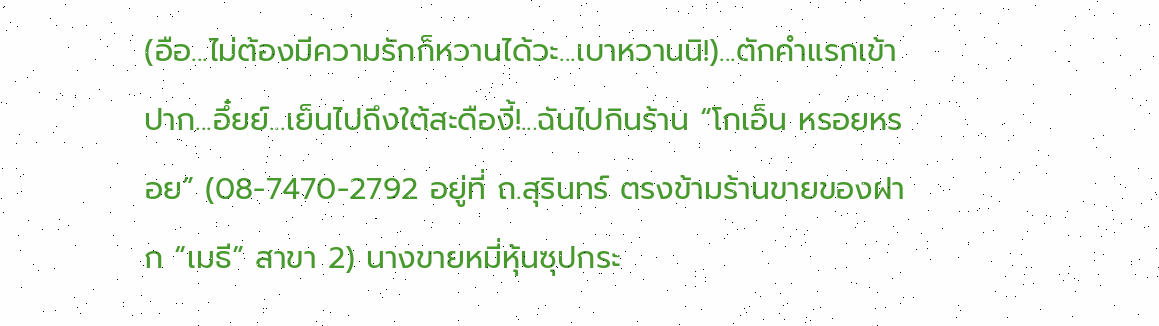(อือ...ไม่ต้องมีความรักก็หวานได้วะ...เบาหวานนิ!)...ตักคำแรกเข้าปาก...อึ๋ยย์...เย็นไปถึงใต้สะดืองี้!...ฉันไปกินร้าน “โกเอ็น หรอยหรอย” (08-7470-2792 อยู่ที่ ถ.สุรินทร์ ตรงข้ามร้านขายของฝาก “เมธี” สาขา 2) นางขายหมี่หุ้นซุปกระ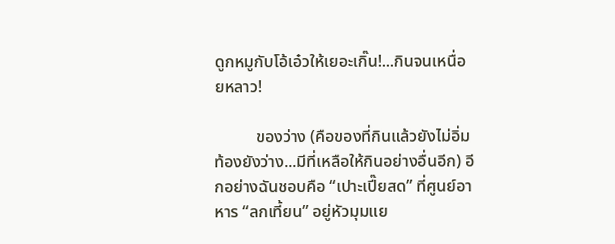ดูกหมูกับโอ้เอ๋วให้เยอะเกิ๊น!...กินจนเหนื่อยหลาว!

          ของว่าง (คือของที่กินแล้วยังไม่อิ่ม ท้องยังว่าง...มีที่เหลือให้กินอย่างอื่นอีก) อีกอย่างฉันชอบคือ “เปาะเปี๊ยสด” ที่ศูนย์อาหาร “ลกเที้ยน” อยู่หัวมุมแย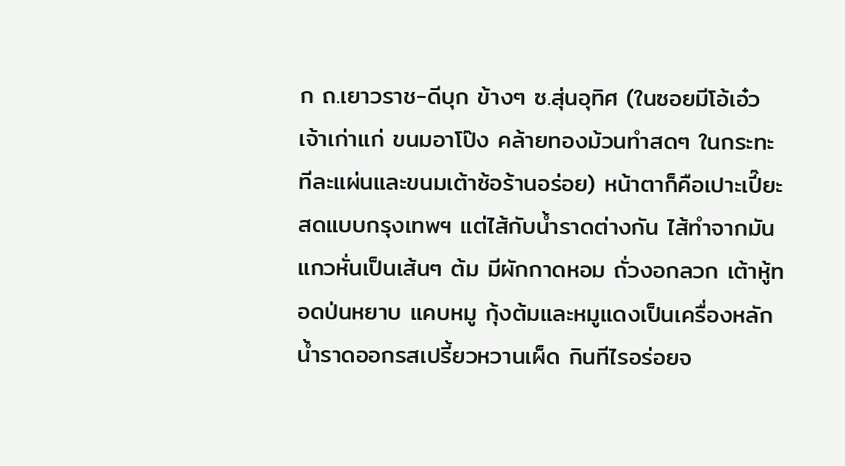ก ถ.เยาวราช-ดีบุก ข้างๆ ซ.สุ่นอุทิศ (ในซอยมีโอ้เอ๋วเจ้าเก่าแก่ ขนมอาโป๊ง คล้ายทองม้วนทำสดๆ ในกระทะทีละแผ่นและขนมเต้าซ้อร้านอร่อย) หน้าตาก็คือเปาะเปี๊ยะสดแบบกรุงเทพฯ แต่ไส้กับน้ำราดต่างกัน ไส้ทำจากมันแกวหั่นเป็นเส้นๆ ต้ม มีผักกาดหอม ถั่วงอกลวก เต้าหู้ทอดป่นหยาบ แคบหมู กุ้งต้มและหมูแดงเป็นเครื่องหลัก น้ำราดออกรสเปรี้ยวหวานเผ็ด กินทีไรอร่อยจ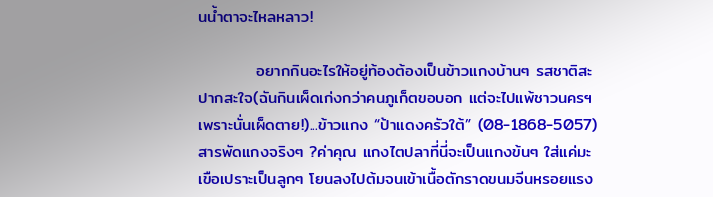นน้ำตาจะไหลหลาว!

          อยากกินอะไรให้อยู่ท้องต้องเป็นข้าวแกงบ้านๆ รสชาติสะปากสะใจ(ฉันกินเผ็ดเก่งกว่าคนภูเก็ตขอบอก แต่จะไปแพ้ชาวนครฯ เพราะนั่นเผ็ดตาย!)...ข้าวแกง “ป้าแดงครัวใต้” (08-1868-5057) สารพัดแกงจริงๆ ?ค่าคุณ แกงไตปลาที่นี่จะเป็นแกงข้นๆ ใส่แค่มะเขือเปราะเป็นลูกๆ โยนลงไปต้มจนเข้าเนื้อตักราดขนมจีนหรอยแรง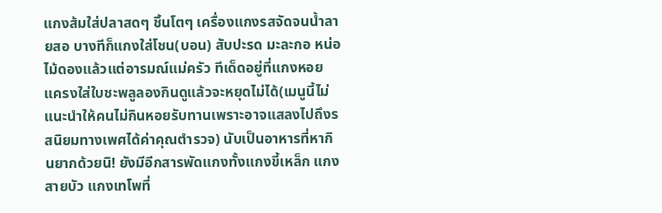แกงส้มใส่ปลาสดๆ ชิ้นโตๆ เครื่องแกงรสจัดจนน้ำลายสอ บางทีก็แกงใส่โชน(บอน) สับปะรด มะละกอ หน่อไม้ดองแล้วแต่อารมณ์แม่ครัว ทีเด็ดอยู่ที่แกงหอยแครงใส่ใบชะพลูลองกินดูแล้วจะหยุดไม่ได้(เมนูนี้ไม่แนะนำให้คนไม่กินหอยรับทานเพราะอาจแสลงไปถึงรสนิยมทางเพศได้ค่าคุณตำรวจ) นับเป็นอาหารที่หากินยากด้วยนิ! ยังมีอีกสารพัดแกงทั้งแกงขี้เหล็ก แกงสายบัว แกงเทโพที่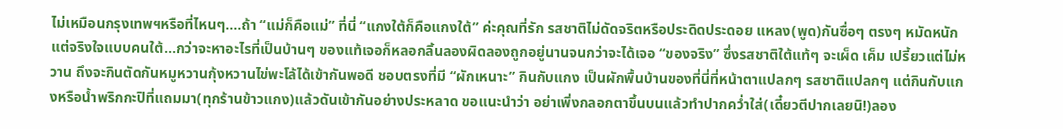ไม่เหมือนกรุงเทพฯหรือที่ไหนๆ....ถ้า “แม่ก็คือแม่” ที่นี่ “แกงใต้ก็คือแกงใต้” ค่ะคุณที่รัก รสชาติไม่ดัดจริตหรือประดิดประดอย แหลง(พูด)กันซื่อๆ ตรงๆ หมัดหนักแต่จริงใจแบบคนใต้...กว่าจะหาอะไรที่เป็นบ้านๆ ของแท้เจอก็หลอกลิ้นลองผิดลองถูกอยู่นานจนกว่าจะได้เจอ “ของจริง” ซึ่งรสชาติใต้แท้ๆ จะเผ็ด เค็ม เปรี้ยวแต่ไม่หวาน ถึงจะกินตัดกันหมูหวานกุ้งหวานไข่พะโล้ได้เข้ากันพอดี ชอบตรงที่มี “ผักเหนาะ” กินกับแกง เป็นผักพื้นบ้านของที่นี่ที่หน้าตาแปลกๆ รสชาติแปลกๆ แต่กินกับแกงหรือน้ำพริกกะปิที่แถมมา(ทุกร้านข้าวแกง)แล้วดันเข้ากันอย่างประหลาด ขอแนะนำว่า อย่าเพิ่งกลอกตาขึ้นบนแล้วทำปากคว่ำใส่(เดี๋ยวตีปากเลยนิ!)ลอง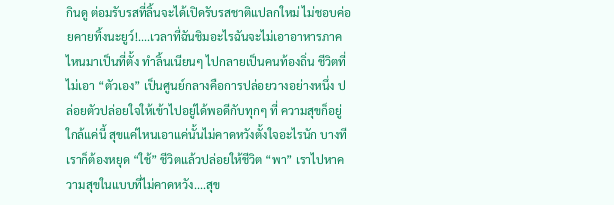กินดู ต่อมรับรสที่ลิ้นจะได้เปิดรับรสชาติแปลกใหม่ ไม่ชอบค่อยคายทิ้งนะยูว์!....เวลาที่ฉันชิมอะไรฉันจะไม่เอาอาหารภาคไหนมาเป็นที่ตั้ง ทำลิ้นเนียนๆ ไปกลายเป็นคนท้องถิ่น ชีวิตที่ไม่เอา “ตัวเอง” เป็นศูนย์กลางคือการปล่อยวางอย่างหนึ่ง ปล่อยตัวปล่อยใจให้เข้าไปอยู่ได้พอดีกับทุกๆ ที่ ความสุขก็อยู่ใกล้แค่นี้ สุขแค่ไหนเอาแค่นั้นไม่คาดหวังตั้งใจอะไรนัก บางทีเราก็ต้องหยุด “ใช้” ชีวิตแล้วปล่อยให้ชีวิต “พา” เราไปหาความสุขในแบบที่ไม่คาดหวัง....สุข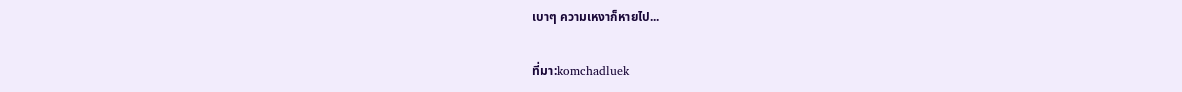เบาๆ ความเหงาก็หายไป...

ที่มา:komchadluek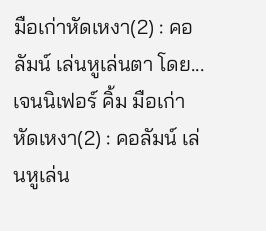มือเก่าหัดเหงา(2) : คอลัมน์ เล่นหูเล่นตา โดย... เจนนิเฟอร์ คิ้ม มือเก่าหัดเหงา(2) : คอลัมน์ เล่นหูเล่น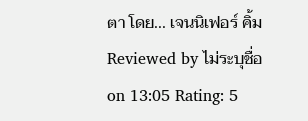ตา โดย... เจนนิเฟอร์ คิ้ม Reviewed by ไม่ระบุชื่อ on 13:05 Rating: 5